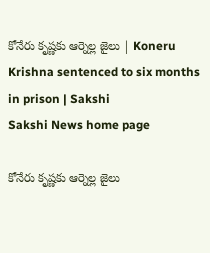కోనేరు కృష్ణకు ఆర్నెల్ల జైలు | Koneru Krishna sentenced to six months in prison | Sakshi
Sakshi News home page

కోనేరు కృష్ణకు ఆర్నెల్ల జైలు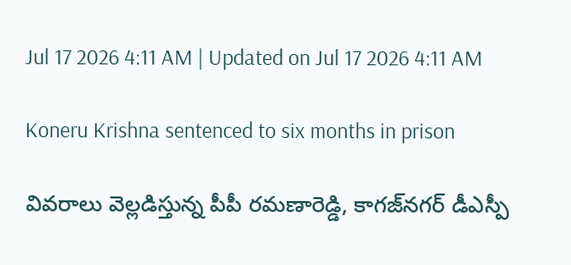Jul 17 2026 4:11 AM | Updated on Jul 17 2026 4:11 AM

Koneru Krishna sentenced to six months in prison

వివరాలు వెల్లడిస్తున్న పీపీ రమణారెడ్డి, కాగజ్‌నగర్‌ డీఎస్పీ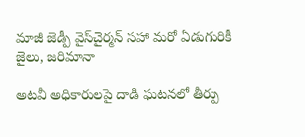మాజీ జెడ్పీ వైస్‌చైర్మన్‌ సహా మరో ఏడుగురికీ జైలు, జరిమానా

అటవీ అధికారులపై దాడి ఘటనలో తీర్పు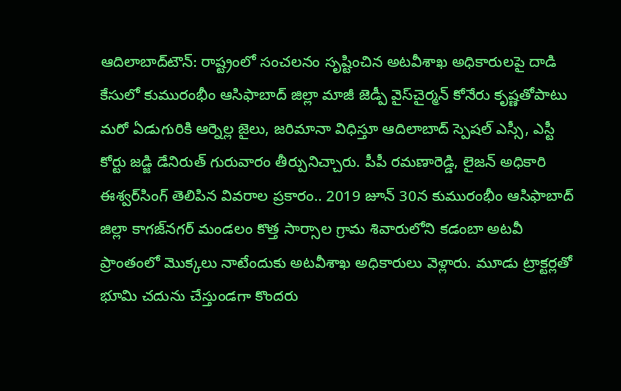ఆదిలాబాద్‌టౌన్‌: రాష్ట్రంలో సంచలనం సృష్టించిన అటవీశాఖ అధికారులపై దాడి కేసులో కుమురంభీం ఆసిఫాబాద్‌ జిల్లా మాజీ జెడ్పీ వైస్‌చైర్మన్‌ కోనేరు కృష్ణతోపాటు మరో ఏడుగురికి ఆర్నెల్ల జైలు, జరిమానా విధిస్తూ ఆదిలాబాద్‌ స్పెషల్‌ ఎస్సీ, ఎస్టీ కోర్టు జడ్జి డేనిరుత్‌ గురువారం తీర్పునిచ్చారు. పీపీ రమణారెడ్డి, లైజన్‌ అధికారి ఈశ్వర్‌సింగ్‌ తెలిపిన వివరాల ప్రకారం.. 2019 జూన్‌ 30న కుమురంభీం ఆసిఫాబాద్‌ జిల్లా కాగజ్‌నగర్‌ మండలం కొత్త సార్సాల గ్రామ శివారులోని కడంబా అటవీ ప్రాంతంలో మొక్కలు నాటేందుకు అటవీశాఖ అధికారులు వెళ్లారు. మూడు ట్రాక్టర్లతో భూమి చదును చేస్తుండగా కొందరు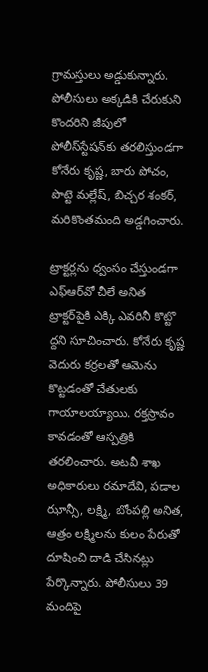గ్రామస్తులు అడ్డుకున్నారు. పోలీసులు అక్కడికి చేరుకుని కొందరిని జీపులో పోలీస్‌స్టేషన్‌కు తరలిస్తుండగా కోనేరు కృష్ణ, బారు పోచం, పొట్టె మల్లేష్, బిచ్చర శంకర్, మరికొంతమంది అడ్డగించారు.

ట్రాక్టర్లను ధ్వంసం చేస్తుండగా ఎఫ్‌ఆర్‌వో చీలే అనిత ట్రాక్టర్‌పైకి ఎక్కి ఎవరినీ కొట్టొ ద్దని సూచించారు. కోనేరు కృష్ణ వెదురు కర్రలతో ఆమెను కొట్టడంతో చేతులకు గాయాలయ్యాయి. రక్తస్రావం కావడంతో ఆస్పత్రికి తరలించారు. అటవీ శాఖ అధికారులు రమాదేవి, పడాల ఝాన్సీ, లక్ష్మి, బోంపల్లి అనిత, ఆత్రం లక్ష్మిలను కులం పేరుతో దూషించి దాడి చేసినట్లు పేర్కొన్నారు. పోలీసులు 39 మందిపై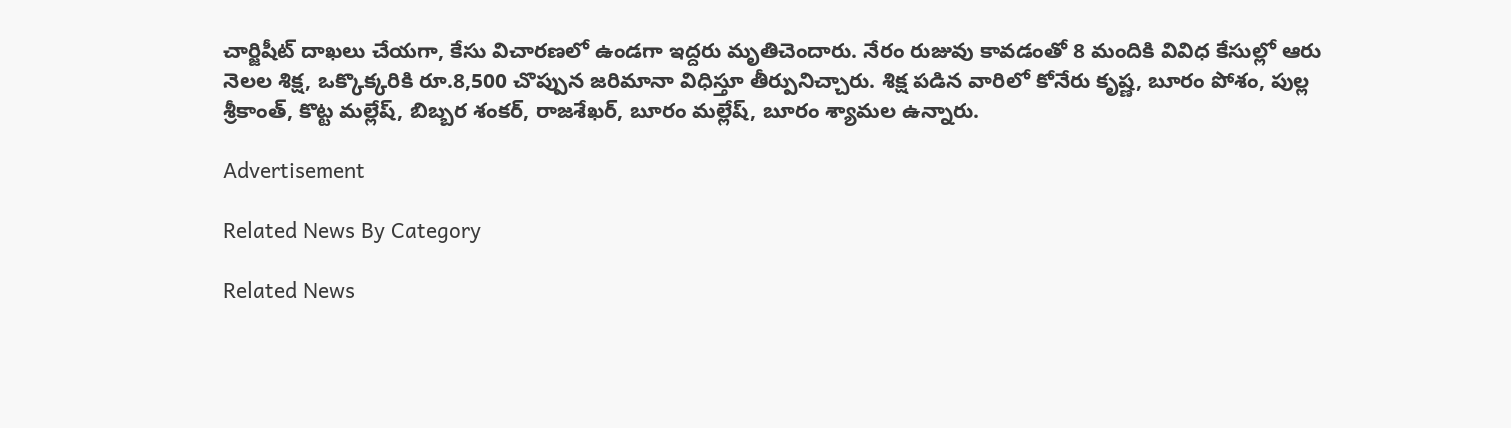చార్జిషీట్‌ దాఖలు చేయగా, కేసు విచారణలో ఉండగా ఇద్దరు మృతిచెందారు. నేరం రుజువు కావడంతో 8 మందికి వివిధ కేసుల్లో ఆరు నెలల శిక్ష, ఒక్కొక్కరికి రూ.8,500 చొప్పున జరిమానా విధిస్తూ తీర్పునిచ్చారు. శిక్ష పడిన వారిలో కోనేరు కృష్ణ, బూరం పోశం, పుల్ల శ్రీకాంత్, కొట్ట మల్లేష్, బిబ్బర శంకర్, రాజశేఖర్, బూరం మల్లేష్, బూరం శ్యామల ఉన్నారు.

Advertisement

Related News By Category

Related News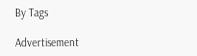By Tags

Advertisement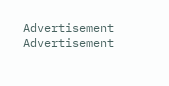Advertisement
Advertisement